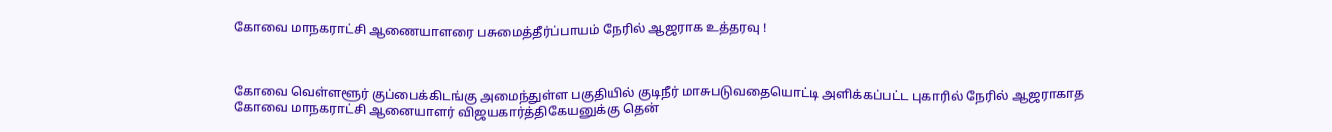கோவை மாநகராட்சி ஆணையாளரை பசுமைத்தீர்ப்பாயம் நேரில் ஆஜராக உத்தரவு !



கோவை வெள்ளளூர் குப்பைக்கிடங்கு அமைந்துள்ள பகுதியில் குடிநீர் மாசுபடுவதையொட்டி அளிக்கப்பட்ட புகாரில் நேரில் ஆஜராகாத கோவை மாநகராட்சி ஆனையாளர் விஜயகார்த்திகேயனுக்கு தென்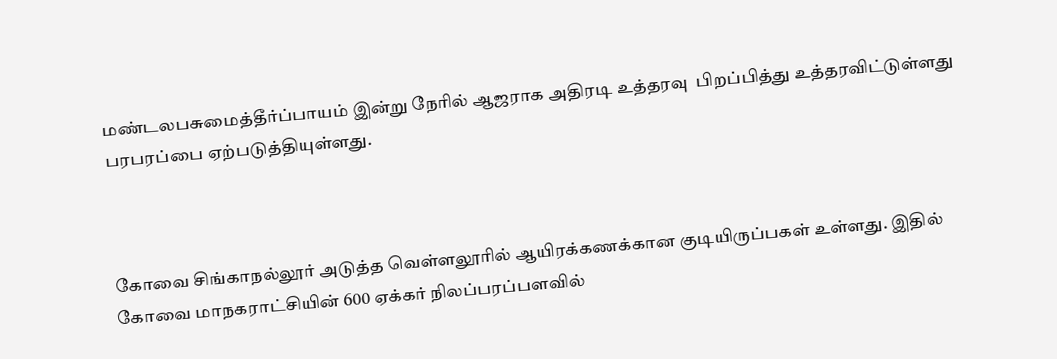மண்டலபசுமைத்தீர்ப்பாயம் இன்று நேரில் ஆஜராக அதிரடி உத்தரவு  பிறப்பித்து உத்தரவிட்டுள்ளது பரபரப்பை ஏற்படுத்தியுள்ளது.



கோவை சிங்காநல்லூர் அடுத்த வெள்ளலூரில் ஆயிரக்கணக்கான குடியிருப்பகள் உள்ளது. இதில் கோவை மாநகராட்சியின் 600 ஏக்கர் நிலப்பரப்பளவில்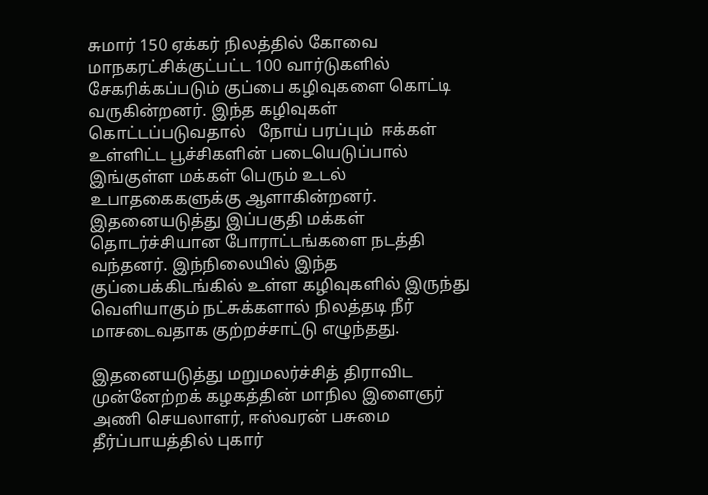சுமார் 150 ஏக்கர் நிலத்தில் கோவை மாநகரட்சிக்குட்பட்ட 100 வார்டுகளில் சேகரிக்கப்படும் குப்பை கழிவுகளை கொட்டி வருகின்றனர். இந்த கழிவுகள் கொட்டப்படுவதால்   நோய் பரப்பும்  ஈக்கள் உள்ளிட்ட பூச்சிகளின் படையெடுப்பால் இங்குள்ள மக்கள் பெரும் உடல் உபாதகைகளுக்கு ஆளாகின்றனர். இதனையடுத்து இப்பகுதி மக்கள் தொடர்ச்சியான போராட்டங்களை நடத்தி வந்தனர். இந்நிலையில் இந்த குப்பைக்கிடங்கில் உள்ள கழிவுகளில் இருந்து வெளியாகும் நட்சுக்களால் நிலத்தடி நீர் மாசடைவதாக குற்றச்சாட்டு எழுந்தது.

இதனையடுத்து மறுமலர்ச்சித் திராவிட முன்னேற்றக் கழகத்தின் மாநில இளைஞர் அணி செயலாளர், ஈஸ்வரன் பசுமை தீர்ப்பாயத்தில் புகார்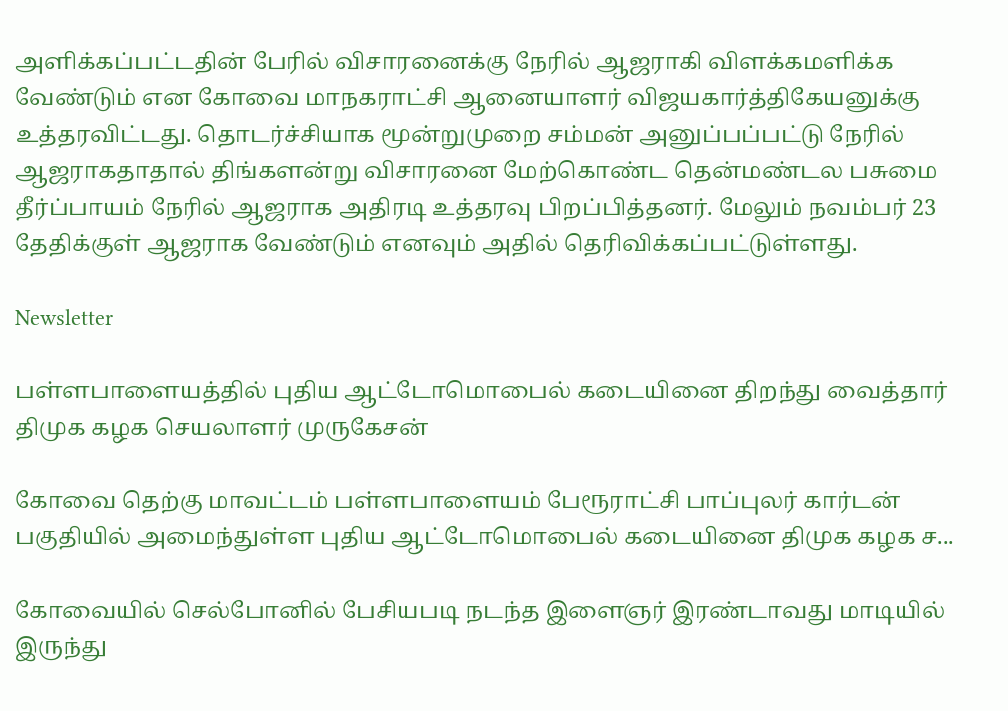அளிக்கப்பட்டதின் பேரில் விசாரனைக்கு நேரில் ஆஜராகி விளக்கமளிக்க வேண்டும் என கோவை மாநகராட்சி ஆனையாளர் விஜயகார்த்திகேயனுக்கு உத்தரவிட்டது. தொடர்ச்சியாக மூன்றுமுறை சம்மன் அனுப்பப்பட்டு நேரில் ஆஜராகதாதால் திங்களன்று விசாரனை மேற்கொண்ட தென்மண்டல பசுமை தீர்ப்பாயம் நேரில் ஆஜராக அதிரடி உத்தரவு பிறப்பித்தனர். மேலும் நவம்பர் 23 தேதிக்குள் ஆஜராக வேண்டும் எனவும் அதில் தெரிவிக்கப்பட்டுள்ளது.

Newsletter

பள்ளபாளையத்தில் புதிய ஆட்டோமொபைல் கடையினை திறந்து வைத்தார் திமுக கழக செயலாளர் முருகேசன்

கோவை தெற்கு மாவட்டம் பள்ளபாளையம் பேரூராட்சி பாப்புலர் கார்டன் பகுதியில் அமைந்துள்ள புதிய ஆட்டோமொபைல் கடையினை திமுக கழக ச...

கோவையில் செல்போனில் பேசியபடி நடந்த இளைஞர் இரண்டாவது மாடியில் இருந்து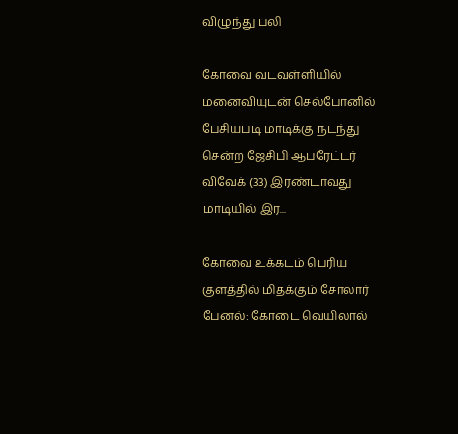விழுந்து பலி

கோவை வடவள்ளியில் மனைவியுடன் செல்போனில் பேசியபடி மாடிக்கு நடந்து சென்ற ஜேசிபி ஆபரேட்டர் விவேக் (33) இரண்டாவது மாடியில் இர...

கோவை உக்கடம் பெரிய குளத்தில் மிதக்கும் சோலார் பேனல்: கோடை வெயிலால்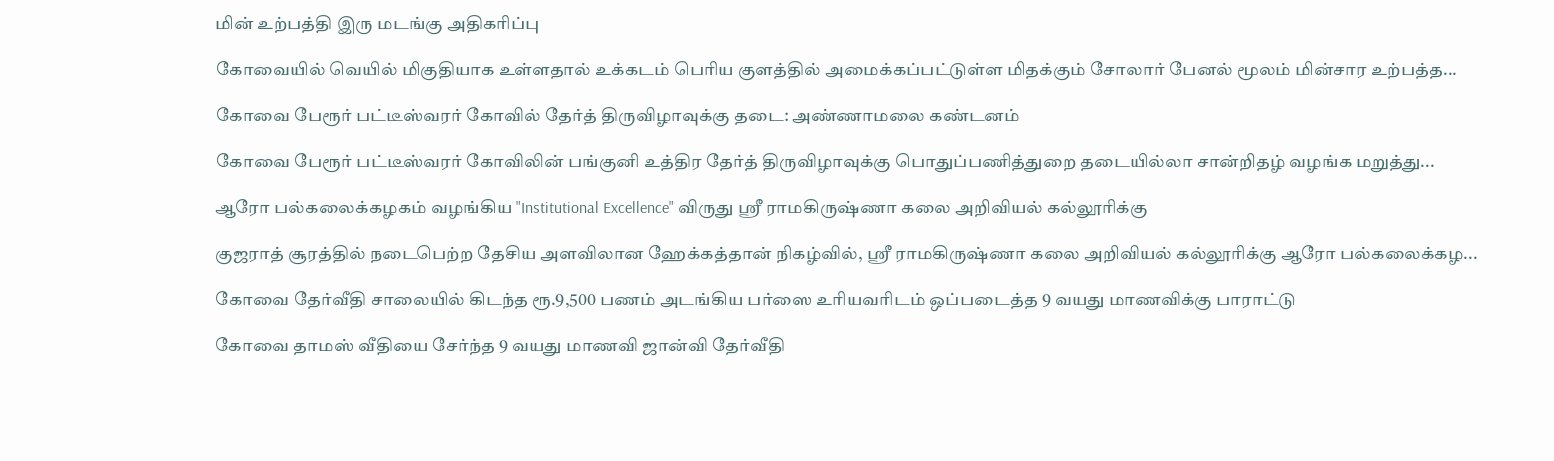மின் உற்பத்தி இரு மடங்கு அதிகரிப்பு

கோவையில் வெயில் மிகுதியாக உள்ளதால் உக்கடம் பெரிய குளத்தில் அமைக்கப்பட்டுள்ள மிதக்கும் சோலார் பேனல் மூலம் மின்சார உற்பத்த...

கோவை பேரூர் பட்டீஸ்வரர் கோவில் தேர்த் திருவிழாவுக்கு தடை: அண்ணாமலை கண்டனம்

கோவை பேரூர் பட்டீஸ்வரர் கோவிலின் பங்குனி உத்திர தேர்த் திருவிழாவுக்கு பொதுப்பணித்துறை தடையில்லா சான்றிதழ் வழங்க மறுத்து...

ஆரோ பல்கலைக்கழகம் வழங்கிய "Institutional Excellence" விருது ஸ்ரீ ராமகிருஷ்ணா கலை அறிவியல் கல்லூரிக்கு

குஜராத் சூரத்தில் நடைபெற்ற தேசிய அளவிலான ஹேக்கத்தான் நிகழ்வில், ஸ்ரீ ராமகிருஷ்ணா கலை அறிவியல் கல்லூரிக்கு ஆரோ பல்கலைக்கழ...

கோவை தேர்வீதி சாலையில் கிடந்த ரூ.9,500 பணம் அடங்கிய பர்ஸை உரியவரிடம் ஒப்படைத்த 9 வயது மாணவிக்கு பாராட்டு

கோவை தாமஸ் வீதியை சேர்ந்த 9 வயது மாணவி ஜான்வி தேர்வீதி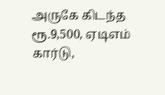அருகே கிடந்த ரூ.9,500, ஏடிஎம் கார்டு,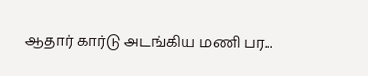ஆதார் கார்டு அடங்கிய மணி பர...